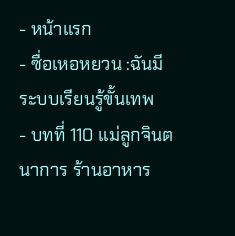- หน้าแรก
- ซื่อเหอหยวน :ฉันมีระบบเรียนรู้ขั้นเทพ
- บทที่ 110 แม่ลูกจินตนาการ ร้านอาหาร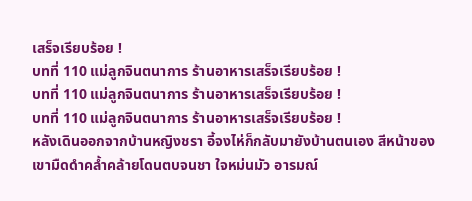เสร็จเรียบร้อย !
บทที่ 110 แม่ลูกจินตนาการ ร้านอาหารเสร็จเรียบร้อย !
บทที่ 110 แม่ลูกจินตนาการ ร้านอาหารเสร็จเรียบร้อย !
บทที่ 110 แม่ลูกจินตนาการ ร้านอาหารเสร็จเรียบร้อย !
หลังเดินออกจากบ้านหญิงชรา อี้จงไห่ก็กลับมายังบ้านตนเอง สีหน้าของเขามืดดำคล้ำคล้ายโดนตบจนชา ใจหม่นมัว อารมณ์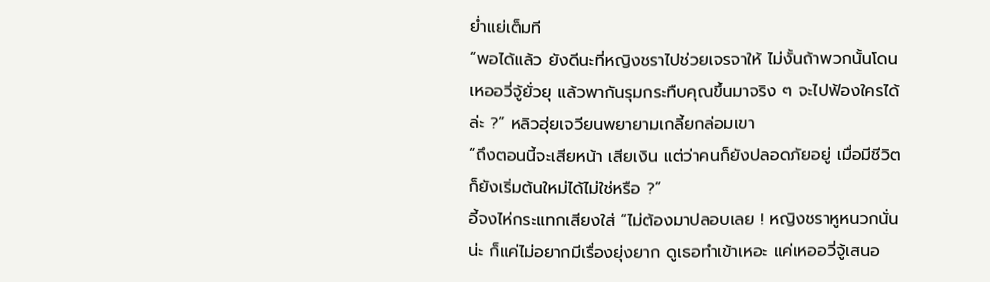ย่ำแย่เต็มที
“พอได้แล้ว ยังดีนะที่หญิงชราไปช่วยเจรจาให้ ไม่งั้นถ้าพวกนั้นโดนเหออวี่จู้ยั่วยุ แล้วพากันรุมกระทืบคุณขึ้นมาจริง ๆ จะไปฟ้องใครได้ล่ะ ?” หลิวฮุ่ยเจวียนพยายามเกลี้ยกล่อมเขา
“ถึงตอนนี้จะเสียหน้า เสียเงิน แต่ว่าคนก็ยังปลอดภัยอยู่ เมื่อมีชีวิตก็ยังเริ่มต้นใหม่ได้ไม่ใช่หรือ ?”
อี้จงไห่กระแทกเสียงใส่ “ไม่ต้องมาปลอบเลย ! หญิงชราหูหนวกนั่นน่ะ ก็แค่ไม่อยากมีเรื่องยุ่งยาก ดูเธอทำเข้าเหอะ แค่เหออวี่จู้เสนอ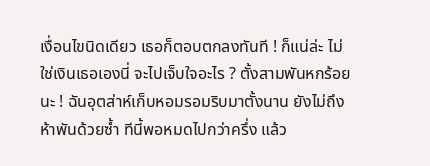เงื่อนไขนิดเดียว เธอก็ตอบตกลงทันที ! ก็แน่ล่ะ ไม่ใช่เงินเธอเองนี่ จะไปเจ็บใจอะไร ? ตั้งสามพันหกร้อยนะ ! ฉันอุตส่าห์เก็บหอมรอมริบมาตั้งนาน ยังไม่ถึงห้าพันด้วยซ้ำ ทีนี้พอหมดไปกว่าครึ่ง แล้ว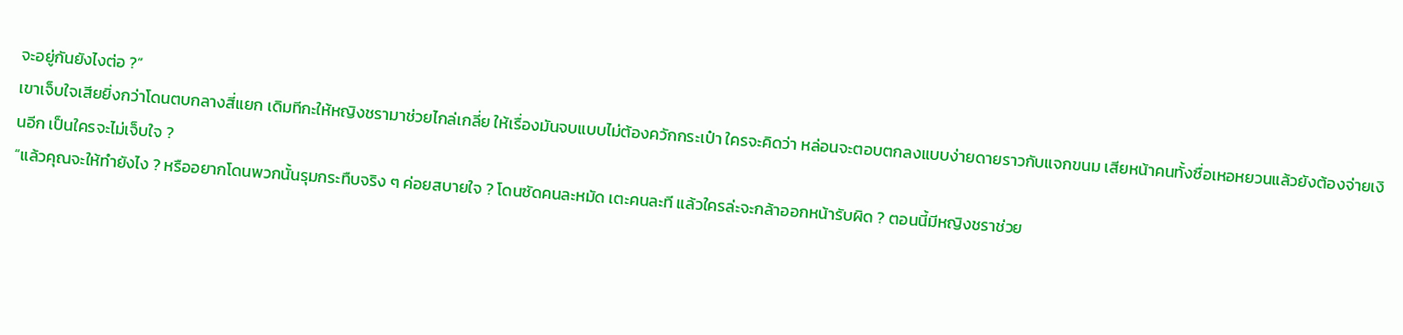จะอยู่กันยังไงต่อ ?”
เขาเจ็บใจเสียยิ่งกว่าโดนตบกลางสี่แยก เดิมทีกะให้หญิงชรามาช่วยไกล่เกลี่ย ให้เรื่องมันจบแบบไม่ต้องควักกระเป๋า ใครจะคิดว่า หล่อนจะตอบตกลงแบบง่ายดายราวกับแจกขนม เสียหน้าคนทั้งซื่อเหอหยวนแล้วยังต้องจ่ายเงินอีก เป็นใครจะไม่เจ็บใจ ?
“แล้วคุณจะให้ทำยังไง ? หรืออยากโดนพวกนั้นรุมกระทืบจริง ๆ ค่อยสบายใจ ? โดนซัดคนละหมัด เตะคนละที แล้วใครล่ะจะกล้าออกหน้ารับผิด ? ตอนนี้มีหญิงชราช่วย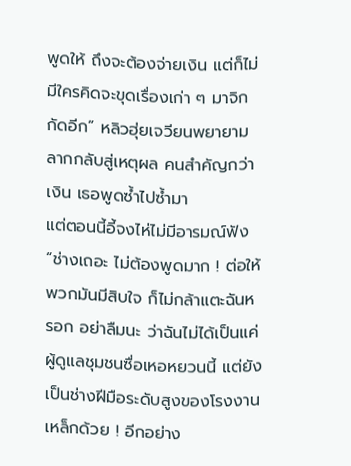พูดให้ ถึงจะต้องจ่ายเงิน แต่ก็ไม่มีใครคิดจะขุดเรื่องเก่า ๆ มาจิกกัดอีก” หลิวฮุ่ยเจวียนพยายามลากกลับสู่เหตุผล คนสำคัญกว่าเงิน เธอพูดซ้ำไปซ้ำมา
แต่ตอนนี้อี้จงไห่ไม่มีอารมณ์ฟัง
“ช่างเถอะ ไม่ต้องพูดมาก ! ต่อให้พวกมันมีสิบใจ ก็ไม่กล้าแตะฉันหรอก อย่าลืมนะ ว่าฉันไม่ได้เป็นแค่ผู้ดูแลชุมชนซื่อเหอหยวนนี้ แต่ยังเป็นช่างฝีมือระดับสูงของโรงงานเหล็กด้วย ! อีกอย่าง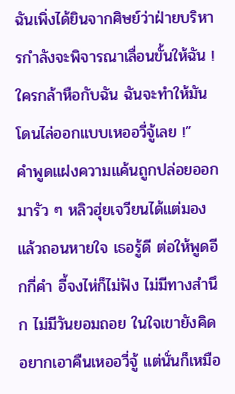ฉันเพิ่งได้ยินจากศิษย์ว่าฝ่ายบริหารกำลังจะพิจารณาเลื่อนขั้นให้ฉัน ! ใครกล้าหือกับฉัน ฉันจะทำให้มันโดนไล่ออกแบบเหออวี่จู้เลย !”
คำพูดแฝงความแค้นถูกปล่อยออกมารัว ๆ หลิวฮุ่ยเจวียนได้แต่มองแล้วถอนหายใจ เธอรู้ดี ต่อให้พูดอีกกี่คำ อี้จงไห่ก็ไม่ฟัง ไม่มีทางสำนึก ไม่มีวันยอมถอย ในใจเขายังคิดอยากเอาคืนเหออวี่จู้ แต่นั่นก็เหมือ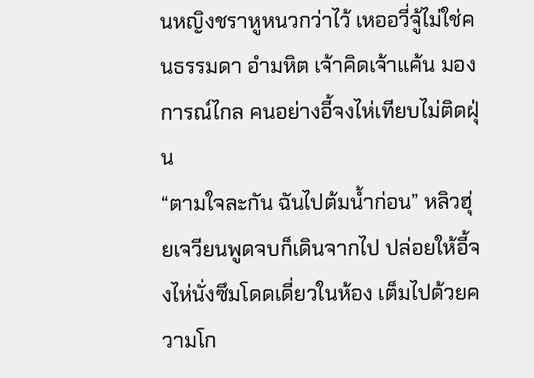นหญิงชราหูหนวกว่าไว้ เหออวี่จู้ไม่ใช่คนธรรมดา อำมหิต เจ้าคิดเจ้าแค้น มองการณ์ไกล คนอย่างอี้จงไห่เทียบไม่ติดฝุ่น
“ตามใจละกัน ฉันไปต้มน้ำก่อน” หลิวฮุ่ยเจวียนพูดจบก็เดินจากไป ปล่อยให้อี้จงไห่นั่งซึมโดดเดี่ยวในห้อง เต็มไปด้วยความโก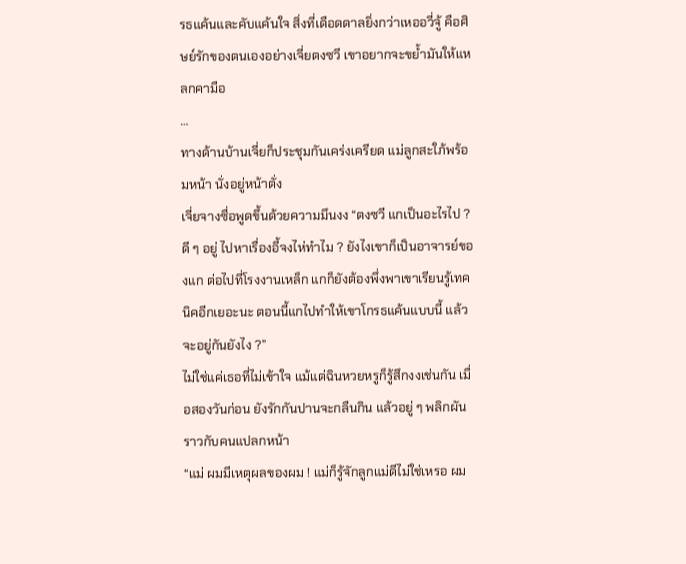รธแค้นและคับแค้นใจ สิ่งที่เดือดดาลยิ่งกว่าเหออวี่จู้ คือศิษย์รักของตนเองอย่างเจี่ยตงซวี เขาอยากจะขย้ำมันให้แหลกคามือ
…
ทางด้านบ้านเจี่ยก็ประชุมกันเคร่งเครียด แม่ลูกสะใภ้พร้อมหน้า นั่งอยู่หน้าตั่ง
เจี่ยจางซื่อพูดขึ้นด้วยความมึนงง “ตงซวี แกเป็นอะไรไป ? ดี ๆ อยู่ ไปหาเรื่องอี้จงไห่ทำไม ? ยังไงเขาก็เป็นอาจารย์ของแก ต่อไปที่โรงงานเหล็ก แกก็ยังต้องพึ่งพาเขาเรียนรู้เทคนิคอีกเยอะนะ ตอนนี้แกไปทำให้เขาโกรธแค้นแบบนี้ แล้วจะอยู่กันยังไง ?”
ไม่ใช่แค่เธอที่ไม่เข้าใจ แม้แต่ฉินหวยหรูก็รู้สึกงงเช่นกัน เมื่อสองวันก่อน ยังรักกันปานจะกลืนกิน แล้วอยู่ ๆ พลิกผันราวกับคนแปลกหน้า
“แม่ ผมมีเหตุผลของผม ! แม่ก็รู้จักลูกแม่ดีไม่ใช่เหรอ ผม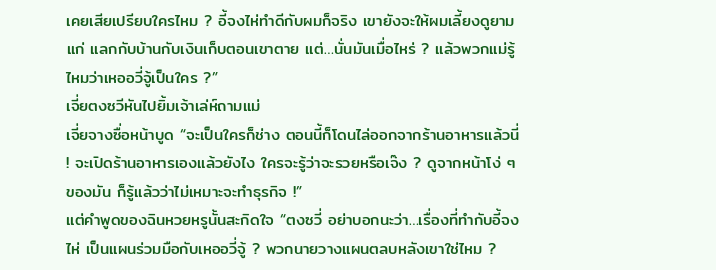เคยเสียเปรียบใครไหม ? อี้จงไห่ทำดีกับผมก็จริง เขายังจะให้ผมเลี้ยงดูยามแก่ แลกกับบ้านกับเงินเก็บตอนเขาตาย แต่…นั่นมันเมื่อไหร่ ? แล้วพวกแม่รู้ไหมว่าเหออวี่จู้เป็นใคร ?”
เจี่ยตงซวีหันไปยิ้มเจ้าเล่ห์ถามแม่
เจี่ยจางซื่อหน้าบูด “จะเป็นใครก็ช่าง ตอนนี้ก็โดนไล่ออกจากร้านอาหารแล้วนี่ ! จะเปิดร้านอาหารเองแล้วยังไง ใครจะรู้ว่าจะรวยหรือเจ๊ง ? ดูจากหน้าโง่ ๆ ของมัน ก็รู้แล้วว่าไม่เหมาะจะทำธุรกิจ !”
แต่คำพูดของฉินหวยหรูนั้นสะกิดใจ “ตงซวี่ อย่าบอกนะว่า…เรื่องที่ทำกับอี้จงไห่ เป็นแผนร่วมมือกับเหออวี่จู้ ? พวกนายวางแผนตลบหลังเขาใช่ไหม ?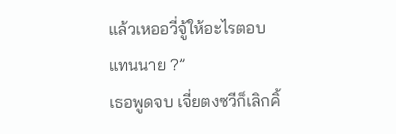แล้วเหออวี่จู้ให้อะไรตอบแทนนาย ?”
เธอพูดจบ เจี่ยตงซวีก็เลิกคิ้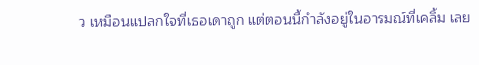ว เหมือนแปลกใจที่เธอเดาถูก แต่ตอนนี้กำลังอยู่ในอารมณ์ที่เคลิ้ม เลย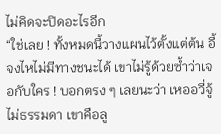ไม่คิดจะปิดอะไรอีก
“ใช่เลย ! ทั้งหมดนี้วางแผนไว้ตั้งแต่ต้น อี้จงไหไม่มีทางชนะได้ เขาไม่รู้ด้วยซ้ำว่าเจอกับใคร ! บอกตรง ๆ เลยนะว่า เหออวี่จู้ไม่ธรรมดา เขาคือลู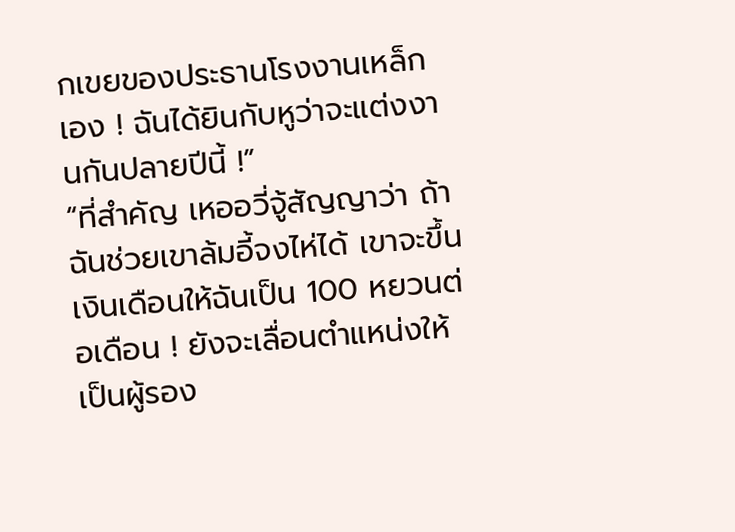กเขยของประธานโรงงานเหล็กเอง ! ฉันได้ยินกับหูว่าจะแต่งงานกันปลายปีนี้ !”
“ที่สำคัญ เหออวี่จู้สัญญาว่า ถ้าฉันช่วยเขาล้มอี้จงไห่ได้ เขาจะขึ้นเงินเดือนให้ฉันเป็น 100 หยวนต่อเดือน ! ยังจะเลื่อนตำแหน่งให้เป็นผู้รอง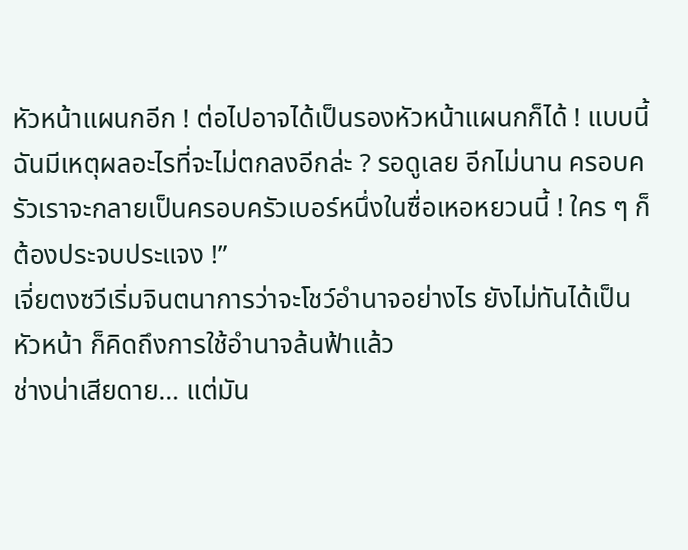หัวหน้าแผนกอีก ! ต่อไปอาจได้เป็นรองหัวหน้าแผนกก็ได้ ! แบบนี้ ฉันมีเหตุผลอะไรที่จะไม่ตกลงอีกล่ะ ? รอดูเลย อีกไม่นาน ครอบครัวเราจะกลายเป็นครอบครัวเบอร์หนึ่งในซื่อเหอหยวนนี้ ! ใคร ๆ ก็ต้องประจบประแจง !”
เจี่ยตงซวีเริ่มจินตนาการว่าจะโชว์อำนาจอย่างไร ยังไม่ทันได้เป็นหัวหน้า ก็คิดถึงการใช้อำนาจล้นฟ้าแล้ว
ช่างน่าเสียดาย… แต่มัน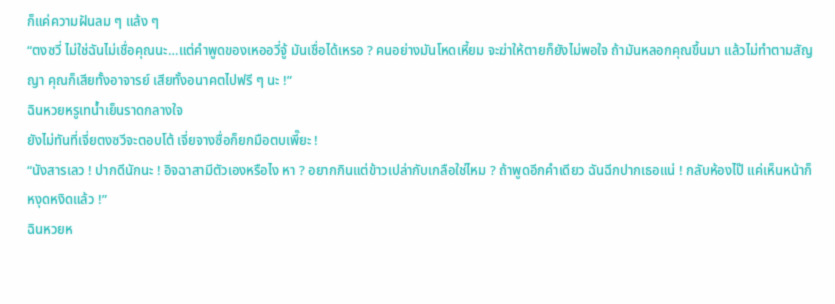ก็แค่ความฝันลม ๆ แล้ง ๆ
“ตงซวี่ ไม่ใช่ฉันไม่เชื่อคุณนะ…แต่คำพูดของเหออวี่จู้ มันเชื่อได้เหรอ ? คนอย่างมันโหดเหี้ยม จะฆ่าให้ตายก็ยังไม่พอใจ ถ้ามันหลอกคุณขึ้นมา แล้วไม่ทำตามสัญญา คุณก็เสียทั้งอาจารย์ เสียทั้งอนาคตไปฟรี ๆ นะ !”
ฉินหวยหรูเทน้ำเย็นราดกลางใจ
ยังไม่ทันที่เจี่ยตงซวีจะตอบโต้ เจี่ยจางซื่อก็ยกมือตบเพี๊ยะ !
“นังสารเลว ! ปากดีนักนะ ! อิจฉาสามีตัวเองหรือไง หา ? อยากกินแต่ข้าวเปล่ากับเกลือใช่ไหม ? ถ้าพูดอีกคำเดียว ฉันฉีกปากเธอแน่ ! กลับห้องไป๊ แค่เห็นหน้าก็หงุดหงิดแล้ว !”
ฉินหวยห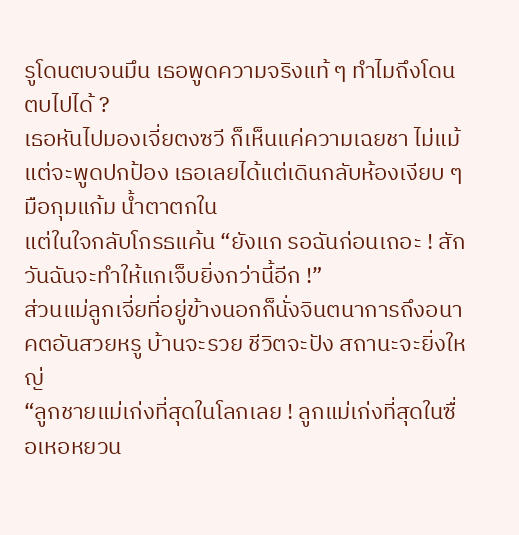รูโดนตบจนมึน เธอพูดความจริงแท้ ๆ ทำไมถึงโดนตบไปได้ ?
เธอหันไปมองเจี่ยตงซวี ก็เห็นแค่ความเฉยชา ไม่แม้แต่จะพูดปกป้อง เธอเลยได้แต่เดินกลับห้องเงียบ ๆ มือกุมแก้ม น้ำตาตกใน
แต่ในใจกลับโกรธแค้น “ยังแก รอฉันก่อนเถอะ ! สักวันฉันจะทำให้แกเจ็บยิ่งกว่านี้อีก !”
ส่วนแม่ลูกเจี่ยที่อยู่ข้างนอกก็นั่งจินตนาการถึงอนาคตอันสวยหรู บ้านจะรวย ชีวิตจะปัง สถานะจะยิ่งใหญ่
“ลูกชายแม่เก่งที่สุดในโลกเลย ! ลูกแม่เก่งที่สุดในซื่อเหอหยวน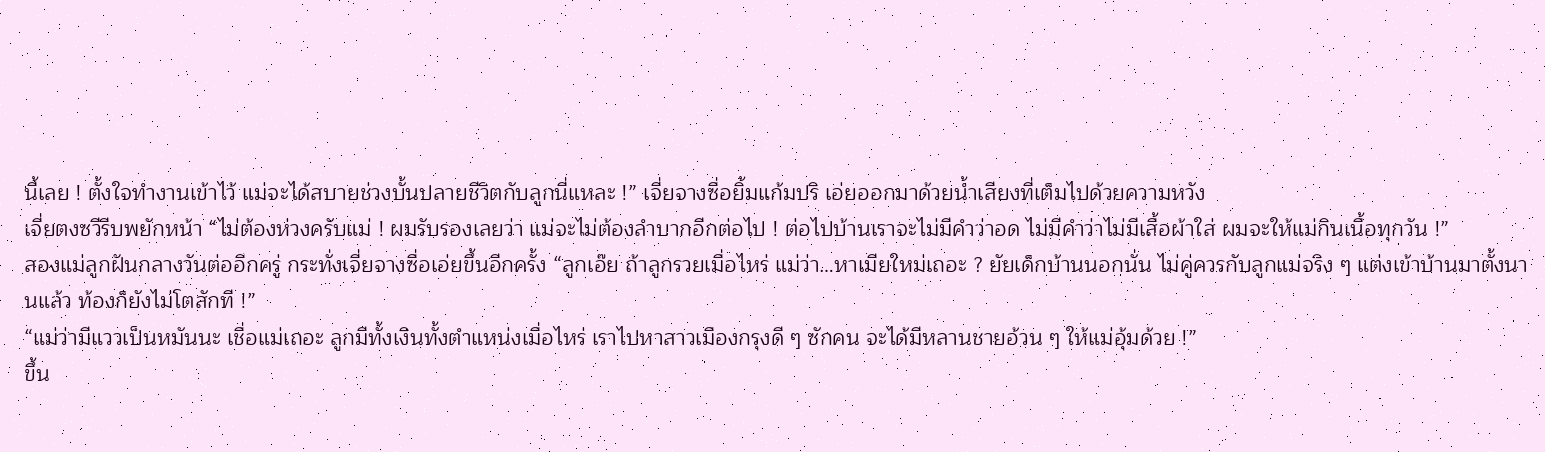นี้เลย ! ตั้งใจทำงานเข้าไว้ แม่จะได้สบายช่วงบั้นปลายชีวิตกับลูกนี่แหละ !” เจี่ยจางซื่อยิ้มแก้มปริ เอ่ยออกมาด้วยน้ำเสียงที่เต็มไปด้วยความหวัง
เจี่ยตงซวีรีบพยักหน้า “ไม่ต้องห่วงครับแม่ ! ผมรับรองเลยว่า แม่จะไม่ต้องลำบากอีกต่อไป ! ต่อไปบ้านเราจะไม่มีคำว่าอด ไม่มีคำว่าไม่มีเสื้อผ้าใส่ ผมจะให้แม่กินเนื้อทุกวัน !”
สองแม่ลูกฝันกลางวันต่ออีกครู่ กระทั่งเจี่ยจางซื่อเอ่ยขึ้นอีกครั้ง “ลูกเอ๊ย ถ้าลูกรวยเมื่อไหร่ แม่ว่า…หาเมียใหม่เถอะ ? ยัยเด็กบ้านนอกนั่น ไม่คู่ควรกับลูกแม่จริง ๆ แต่งเข้าบ้านมาตั้งนานแล้ว ท้องก็ยังไม่โตสักที !”
“แม่ว่ามีแววเป็นหมันนะ เชื่อแม่เถอะ ลูกมีทั้งเงินทั้งตำแหน่งเมื่อไหร่ เราไปหาสาวเมืองกรุงดี ๆ ซักคน จะได้มีหลานชายอ้วน ๆ ให้แม่อุ้มด้วย !”
ขึ้น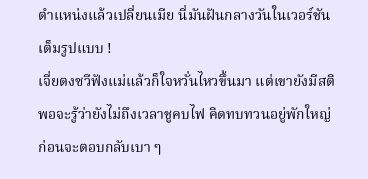ตำแหน่งแล้วเปลี่ยนเมีย นี่มันฝันกลางวันในเวอร์ชันเต็มรูปแบบ !
เจี่ยตงซวีฟังแม่แล้วก็ใจหวั่นไหวขึ้นมา แต่เขายังมีสติพอจะรู้ว่ายังไม่ถึงเวลาชูคบไฟ คิดทบทวนอยู่พักใหญ่ ก่อนจะตอบกลับเบา ๆ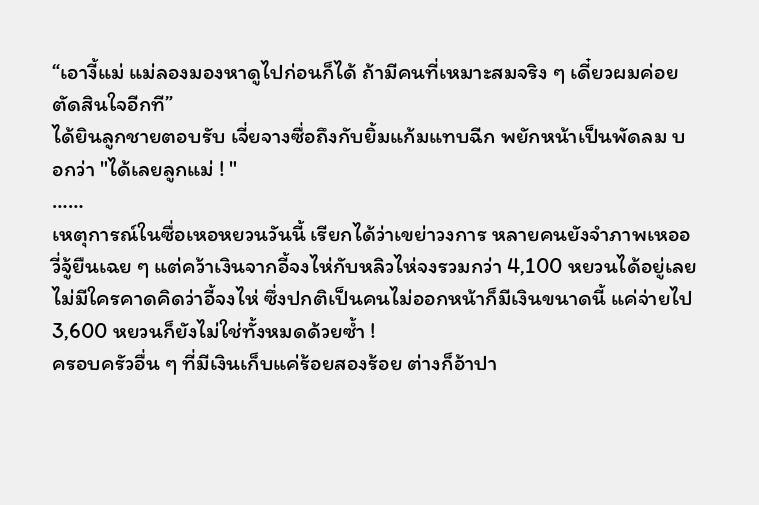“เอางี้แม่ แม่ลองมองหาดูไปก่อนก็ได้ ถ้ามีคนที่เหมาะสมจริง ๆ เดี๋ยวผมค่อยตัดสินใจอีกที”
ได้ยินลูกชายตอบรับ เจี่ยจางซื่อถึงกับยิ้มแก้มแทบฉีก พยักหน้าเป็นพัดลม บอกว่า "ได้เลยลูกแม่ ! "
……
เหตุการณ์ในซื่อเหอหยวนวันนี้ เรียกได้ว่าเขย่าวงการ หลายคนยังจำภาพเหออวี่จู้ยืนเฉย ๆ แต่คว้าเงินจากอี้จงไห่กับหลิวไห่จงรวมกว่า 4,100 หยวนได้อยู่เลย
ไม่มีใครคาดคิดว่าอี้จงไห่ ซึ่งปกติเป็นคนไม่ออกหน้าก็มีเงินขนาดนี้ แค่จ่ายไป 3,600 หยวนก็ยังไม่ใช่ทั้งหมดด้วยซ้ำ !
ครอบครัวอื่น ๆ ที่มีเงินเก็บแค่ร้อยสองร้อย ต่างก็อ้าปา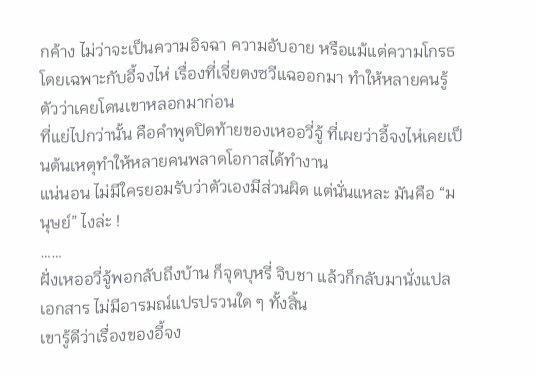กค้าง ไม่ว่าจะเป็นความอิจฉา ความอับอาย หรือแม้แต่ความโกรธ โดยเฉพาะกับอี้จงไห่ เรื่องที่เจี่ยตงซวีแฉออกมา ทำให้หลายคนรู้ตัวว่าเคยโดนเขาหลอกมาก่อน
ที่แย่ไปกว่านั้น คือคำพูดปิดท้ายของเหออวี่จู้ ที่เผยว่าอี้จงไห่เคยเป็นต้นเหตุทำให้หลายคนพลาดโอกาสได้ทำงาน
แน่นอน ไม่มีใครยอมรับว่าตัวเองมีส่วนผิด แต่นั่นแหละ มันคือ “มนุษย์” ไงล่ะ !
……
ฝั่งเหออวี่จู้พอกลับถึงบ้าน ก็จุดบุหรี่ จิบชา แล้วก็กลับมานั่งแปลเอกสาร ไม่มีอารมณ์แปรปรวนใด ๆ ทั้งสิ้น
เขารู้ดีว่าเรื่องของอี้จง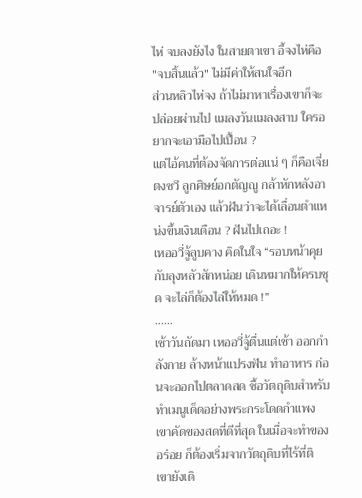ไห่ จบลงยังไง ในสายตาเขา อี้จงไห่คือ "จบสิ้นแล้ว" ไม่มีค่าให้สนใจอีก
ส่วนหลิวไห่จง ถ้าไม่มาหาเรื่องเขาก็จะปล่อยผ่านไป แมลงวันแมลงสาบ ใครอยากจะเอามือไปเปื้อน ?
แต่ไอ้คนที่ต้องจัดการต่อแน่ ๆ ก็คือเจี่ยตงซวี ลูกศิษย์อกตัญญู กล้าหักหลังอาจารย์ตัวเอง แล้วฝันว่าจะได้เลื่อนตำแหน่งขึ้นเงินเดือน ? ฝันไปเถอะ !
เหออวี่จู้ลูบคาง คิดในใจ “รอบหน้าคุยกับลุงหลัวสักหน่อย เดินหมากให้ครบชุด จะไล่ก็ต้องไล่ให้หมด !”
……
เช้าวันถัดมา เหออวี่จู้ตื่นแต่เช้า ออกกำลังกาย ล้างหน้าแปรงฟัน ทำอาหาร ก่อนจะออกไปตลาดสด ซื้อวัตถุดิบสำหรับทำเมนูเด็ดอย่างพระกระโดดกำแพง
เขาคัดของสดที่ดีที่สุด ในเมื่อจะทำของอร่อย ก็ต้องเริ่มจากวัตถุดิบที่ไร้ที่ติ
เขายังเดิ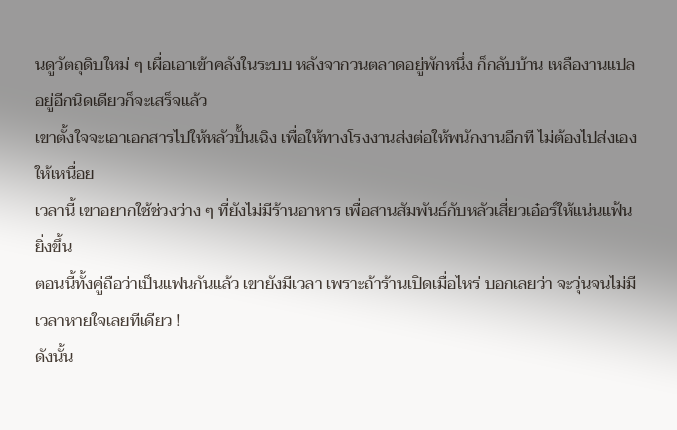นดูวัตถุดิบใหม่ ๆ เผื่อเอาเข้าคลังในระบบ หลังจากวนตลาดอยู่พักหนึ่ง ก็กลับบ้าน เหลืองานแปลอยู่อีกนิดเดียวก็จะเสร็จแล้ว
เขาตั้งใจจะเอาเอกสารไปให้หลัวปั้นเฉิง เพื่อให้ทางโรงงานส่งต่อให้พนักงานอีกที ไม่ต้องไปส่งเองให้เหนื่อย
เวลานี้ เขาอยากใช้ช่วงว่าง ๆ ที่ยังไม่มีร้านอาหาร เพื่อสานสัมพันธ์กับหลัวเสี่ยวเอ๋อร์ให้แน่นแฟ้นยิ่งขึ้น
ตอนนี้ทั้งคู่ถือว่าเป็นแฟนกันแล้ว เขายังมีเวลา เพราะถ้าร้านเปิดเมื่อไหร่ บอกเลยว่า จะวุ่นจนไม่มีเวลาหายใจเลยทีเดียว !
ดังนั้น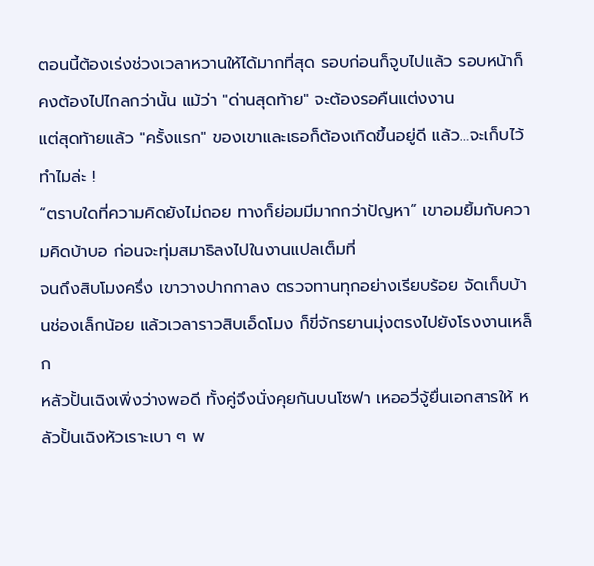ตอนนี้ต้องเร่งช่วงเวลาหวานให้ได้มากที่สุด รอบก่อนก็จูบไปแล้ว รอบหน้าก็คงต้องไปไกลกว่านั้น แม้ว่า "ด่านสุดท้าย" จะต้องรอคืนแต่งงาน
แต่สุดท้ายแล้ว "ครั้งแรก" ของเขาและเธอก็ต้องเกิดขึ้นอยู่ดี แล้ว…จะเก็บไว้ทำไมล่ะ !
“ตราบใดที่ความคิดยังไม่ถอย ทางก็ย่อมมีมากกว่าปัญหา” เขาอมยิ้มกับความคิดบ้าบอ ก่อนจะทุ่มสมาธิลงไปในงานแปลเต็มที่
จนถึงสิบโมงครึ่ง เขาวางปากกาลง ตรวจทานทุกอย่างเรียบร้อย จัดเก็บบ้านช่องเล็กน้อย แล้วเวลาราวสิบเอ็ดโมง ก็ขี่จักรยานมุ่งตรงไปยังโรงงานเหล็ก
หลัวปั้นเฉิงเพิ่งว่างพอดี ทั้งคู่จึงนั่งคุยกันบนโซฟา เหออวี่จู้ยื่นเอกสารให้ หลัวปั้นเฉิงหัวเราะเบา ๆ พ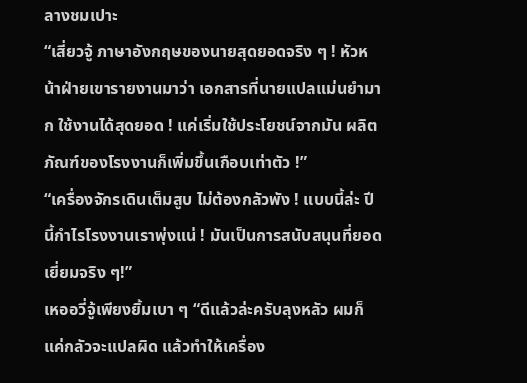ลางชมเปาะ
“เสี่ยวจู้ ภาษาอังกฤษของนายสุดยอดจริง ๆ ! หัวหน้าฝ่ายเขารายงานมาว่า เอกสารที่นายแปลแม่นยำมาก ใช้งานได้สุดยอด ! แค่เริ่มใช้ประโยชน์จากมัน ผลิตภัณฑ์ของโรงงานก็เพิ่มขึ้นเกือบเท่าตัว !”
“เครื่องจักรเดินเต็มสูบ ไม่ต้องกลัวพัง ! แบบนี้ล่ะ ปีนี้กำไรโรงงานเราพุ่งแน่ ! มันเป็นการสนับสนุนที่ยอดเยี่ยมจริง ๆ!”
เหออวี่จู้เพียงยิ้มเบา ๆ “ดีแล้วล่ะครับลุงหลัว ผมก็แค่กลัวจะแปลผิด แล้วทำให้เครื่อง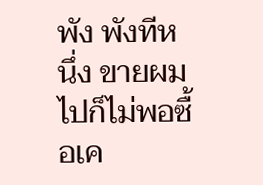พัง พังทีหนึ่ง ขายผมไปก็ไม่พอซื้อเค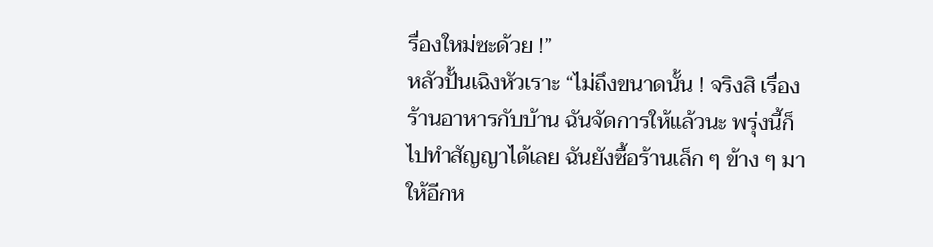รื่องใหม่ซะด้วย !”
หลัวปั้นเฉิงหัวเราะ “ไม่ถึงขนาดนั้น ! จริงสิ เรื่องร้านอาหารกับบ้าน ฉันจัดการให้แล้วนะ พรุ่งนี้ก็ไปทำสัญญาได้เลย ฉันยังซื้อร้านเล็ก ๆ ข้าง ๆ มาให้อีกห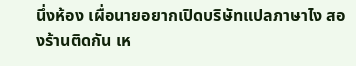นึ่งห้อง เผื่อนายอยากเปิดบริษัทแปลภาษาไง สองร้านติดกัน เห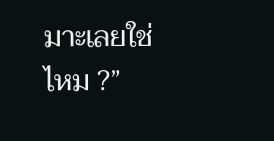มาะเลยใช่ไหม ?”